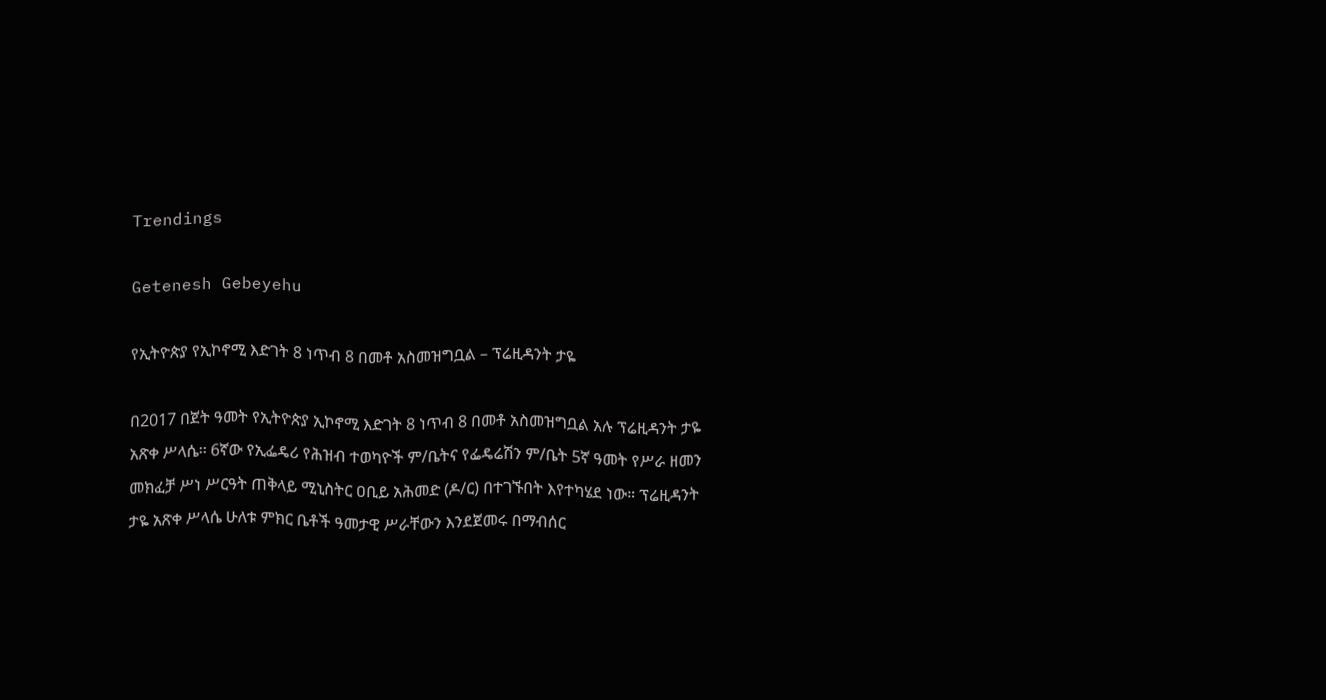Trendings

Getenesh Gebeyehu

የኢትዮጵያ የኢኮኖሚ እድገት 8 ነጥብ 8 በመቶ አስመዝግቧል – ፕሬዚዳንት ታዬ

በ2017 በጀት ዓመት የኢትዮጵያ ኢኮኖሚ እድገት 8 ነጥብ 8 በመቶ አስመዝግቧል አሉ ፕሬዚዳንት ታዬ አጽቀ ሥላሴ፡፡ 6ኛው የኢፌዴሪ የሕዝብ ተወካዮች ም/ቤትና የፌዴሬሽን ም/ቤት 5ኛ ዓመት የሥራ ዘመን መክፈቻ ሥነ ሥርዓት ጠቅላይ ሚኒስትር ዐቢይ አሕመድ (ዶ/ር) በተገኙበት እየተካሄደ ነው። ፕሬዚዳንት ታዬ አጽቀ ሥላሴ ሁለቱ ምክር ቤቶች ዓመታዊ ሥራቸውን እንደጀመሩ በማብሰር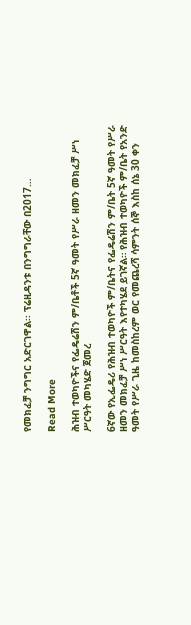የመክፈቻ ንግግር አድርገዋል፡፡ ፕሬዚዳንቱ በንግግራቸው በ2017…

Read More

ሕዝብ ተወካዮችና የፌዴሬሽን ም/ቤቶች 5ኛ ዓመት የሥራ ዘመን መክፈቻ ሥነ ሥርዓት መካሄድ ጀመረ

6ኛው የኢፌዴሪ የሕዝብ ተወካዮች ም/ቤትና የፌዴሬሽን ም/ቤት 5ኛ ዓመት የሥራ ዘመን መክፈቻ ሥነ ሥርዓት እየተካሄደ ይገኛል። የሕዝብ ተወካዮች ም/ቤት የአንድ ዓመት የሥራ ጊዜ ከመስከረም ወር የመጨረሻ ሳምንት ሰኞ እስከ ሰኔ 30 ቀን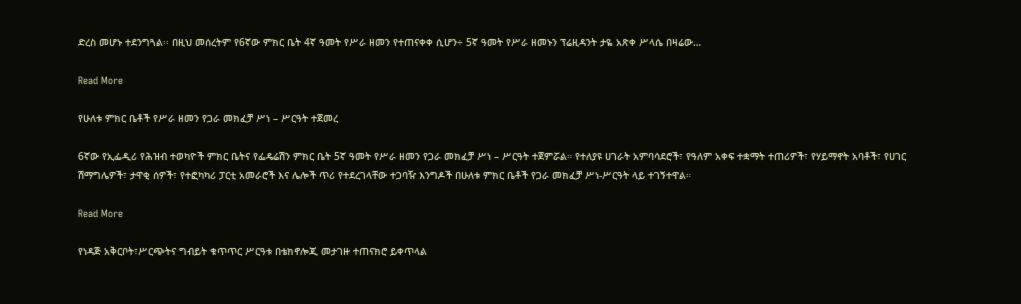ድረስ መሆኑ ተደንግጓል፡፡ በዚህ መሰረትም የ6ኛው ምክር ቤት 4ኛ ዓመት የሥራ ዘመን የተጠናቀቀ ሲሆን÷ 5ኛ ዓመት የሥራ ዘመኑን ፕሬዚዳንት ታዬ አጽቀ ሥላሴ በዛሬው…

Read More

የሁለቱ ምክር ቤቶች የሥራ ዘመን የጋራ መክፈቻ ሥነ – ሥርዓት ተጀመረ

6ኛው የኢፌዲሪ የሕዝብ ተወካዮች ምክር ቤትና የፌዴሬሽን ምክር ቤት 5ኛ ዓመት የሥራ ዘመን የጋራ መክፈቻ ሥነ – ሥርዓት ተጀምሯል። የተለያዩ ሀገራት አምባሳደሮች፣ የዓለም አቀፍ ተቋማት ተጠሪዎች፣ የሃይማኖት አባቶች፣ የሀገር ሽማግሌዎች፣ ታዋቂ ሰዎች፣ የተፎካካሪ ፓርቲ አመራሮች እና ሌሎች ጥሪ የተደረገላቸው ተጋባዥ እንግዶች በሁለቱ ምክር ቤቶች የጋራ መክፈቻ ሥነ-ሥርዓት ላይ ተገኝተዋል።

Read More

የነዳጅ አቅርቦት፣ሥርጭትና ግብይት ቁጥጥር ሥርዓቱ በቴክኖሎጂ መታገዙ ተጠናክሮ ይቀጥላል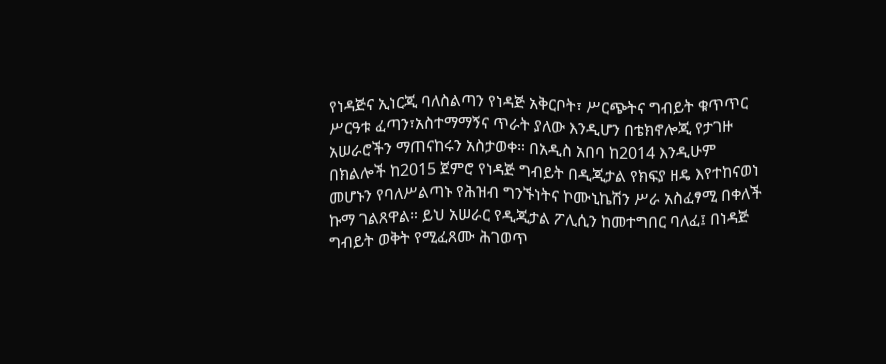የነዳጅና ኢነርጂ ባለስልጣን የነዳጅ አቅርቦት፣ ሥርጭትና ግብይት ቁጥጥር ሥርዓቱ ፈጣን፣አስተማማኝና ጥራት ያለው እንዲሆን በቴክኖሎጂ የታገዙ አሠራሮችን ማጠናከሩን አስታወቀ። በአዲስ አበባ ከ2014 እንዲሁም በክልሎች ከ2015 ጀምሮ የነዳጅ ግብይት በዲጂታል የክፍያ ዘዴ እየተከናወነ መሆኑን የባለሥልጣኑ የሕዝብ ግንኙነትና ኮሙኒኬሽን ሥራ አስፈፃሚ በቀለች ኩማ ገልጸዋል። ይህ አሠራር የዲጂታል ፖሊሲን ከመተግበር ባለፈ፤ በነዳጅ ግብይት ወቅት የሚፈጸሙ ሕገወጥ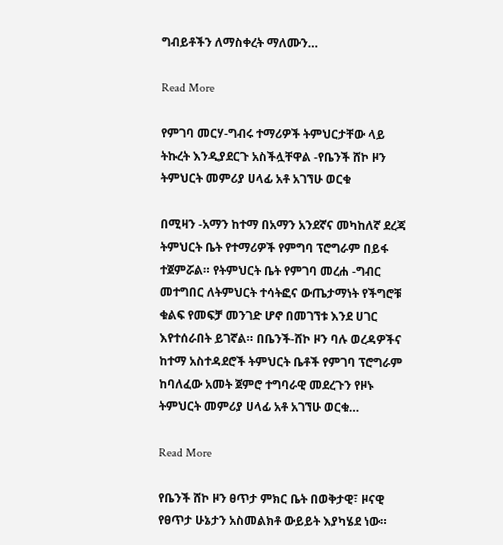ግብይቶችን ለማስቀረት ማለሙን…

Read More

የምገባ መርሃ-ግብሩ ተማሪዎች ትምህርታቸው ላይ ትኩረት እንዲያደርጉ አስችሏቸዋል -የቤንች ሸኮ ዞን ትምህርት መምሪያ ሀላፊ አቶ አገኘሁ ወርቁ

በሚዛን -አማን ከተማ በአማን አንደኛና መካከለኛ ደረጃ ትምህርት ቤት የተማሪዎች የምግባ ፕሮግራም በይፋ ተጀምሯል። የትምህርት ቤት የምገባ መረሐ -ግብር መተግበር ለትምህርት ተሳትፎና ውጤታማነት የችግሮቹ ቁልፍ የመፍቻ መንገድ ሆኖ በመገኘቱ እንደ ሀገር እየተሰራበት ይገኛል። በቤንች-ሸኮ ዞን ባሉ ወረዳዎችና ከተማ አስተዳደሮች ትምህርት ቤቶች የምገባ ፕሮግራም ከባለፈው አመት ጀምሮ ተግባራዊ መደረጉን የዞኑ ትምህርት መምሪያ ሀላፊ አቶ አገኘሁ ወርቁ…

Read More

የቤንች ሸኮ ዞን ፀጥታ ምክር ቤት በወቅታዊ፣ ዞናዊ የፀጥታ ሁኔታን አስመልክቶ ውይይት እያካሄደ ነው።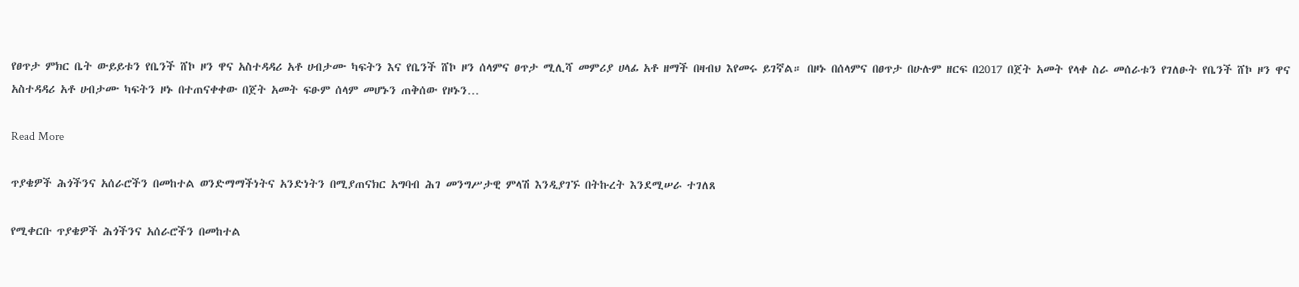የፀጥታ ምክር ቤት ውይይቱን የቤንች ሸኮ ዞን ዋና አስተዳዳሪ አቶ ሀብታሙ ካፍትን እና የቤንች ሸኮ ዞን ሰላምና ፀጥታ ሚሊሻ መምሪያ ሀላፊ አቶ ዘማች በዛብህ እየመሩ ይገኛል። በዞኑ በሰላምና በፀጥታ በሁሉም ዘርፍ በ2017 በጀት አመት የላቀ ስራ መሰራቱን የገለፁት የቤንች ሸኮ ዞን ዋና አስተዳዳሪ አቶ ሀብታሙ ካፍትን ዞኑ በተጠናቀቀው በጀት አመት ፍፁም ሰላም መሆኑን ጠቅሰው የዞኑን…

Read More

ጥያቄዎች ሕጎችንና አሰራሮችን በመከተል ወንድማማችነትና አንድነትን በሚያጠናክር አግባብ ሕገ መንግሥታዊ ምላሽ እንዲያገኙ በትኩረት እንደሚሠራ ተገለጸ

የሚቀርቡ ጥያቄዎች ሕጎችንና አሰራሮችን በመከተል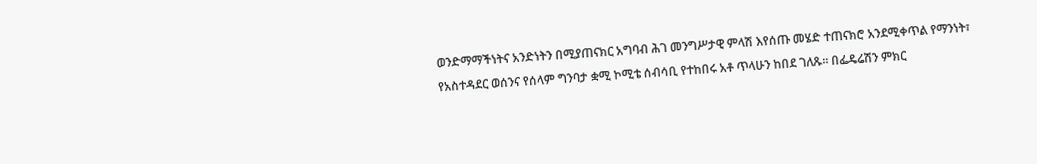ወንድማማችነትና አንድነትን በሚያጠናክር አግባብ ሕገ መንግሥታዊ ምላሽ እየሰጡ መሄድ ተጠናክሮ አንደሚቀጥል የማንነት፣ የአስተዳደር ወሰንና የሰላም ግንባታ ቋሚ ኮሚቴ ሰብሳቢ የተከበሩ አቶ ጥላሁን ከበደ ገለጹ፡፡ በፌዴሬሽን ምክር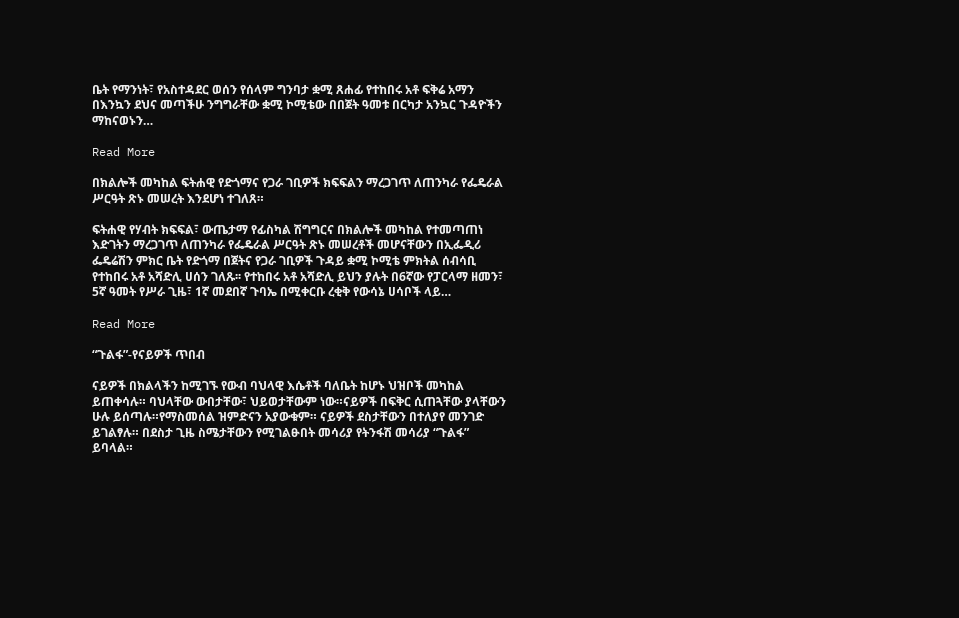ቤት የማንነት፣ የአስተዳደር ወሰን የሰላም ግንባታ ቋሚ ጸሐፊ የተከበሩ አቶ ፍቅሬ አማን በእንኳን ደህና መጣችሁ ንግግራቸው ቋሚ ኮሚቴው በበጀት ዓመቱ በርካታ አንኳር ጉዳዮችን ማከናወኑን…

Read More

በክልሎች መካከል ፍትሐዊ የድጎማና የጋራ ገቢዎች ክፍፍልን ማረጋገጥ ለጠንካራ የፌዴራል ሥርዓት ጽኑ መሠረት እንደሆነ ተገለጸ።

ፍትሐዊ የሃብት ክፍፍል፣ ውጤታማ የፊስካል ሽግግርና በክልሎች መካከል የተመጣጠነ እድገትን ማረጋገጥ ለጠንካራ የፌዴራል ሥርዓት ጽኑ መሠረቶች መሆናቸውን በኢፌዲሪ ፌዴሬሽን ምክር ቤት የድጎማ በጀትና የጋራ ገቢዎች ጉዳይ ቋሚ ኮሚቴ ምክትል ሰብሳቢ የተከበሩ አቶ አሻድሊ ሀሰን ገለጹ፡፡ የተከበሩ አቶ አሻድሊ ይህን ያሉት በ6ኛው የፓርላማ ዘመን፣ 5ኛ ዓመት የሥራ ጊዜ፣ 1ኛ መደበኛ ጉባኤ በሚቀርቡ ረቂቅ የውሳኔ ሀሳቦች ላይ…

Read More

“ጉልፋ”-የናይዎች ጥበብ

ናይዎች በክልላችን ከሚገኙ የውብ ባህላዊ እሴቶች ባለቤት ከሆኑ ህዝቦች መካከል ይጠቀሳሉ። ባህላቸው ውበታቸው፣ ህይወታቸውም ነው።ናይዎች በፍቅር ሲጠጓቸው ያላቸውን ሁሉ ይሰጣሉ።የማስመሰል ዝምድናን አያውቁም። ናይዎች ደስታቸውን በተለያየ መንገድ ይገልፃሉ። በደስታ ጊዜ ስሜታቸውን የሚገልፁበት መሳሪያ የትንፋሽ መሳሪያ “ጉልፋ” ይባላል።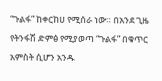“ጉልፋ” ከቀርከሀ የሚሰራ ነው። በአንደ ጊዜ የትንፋሽ ድምፅ የሚያወጣ “ጉልፋ” በቁጥር አምስት ሲሆን አንዱ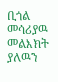ቢጎል መሳሪያዉ መልእክት ያለዉን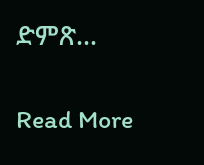ድምጽ…

Read More